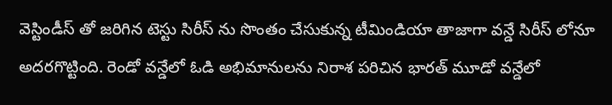వెస్టిండీస్ తో జరిగిన టెస్టు సిరీస్ ను సొంతం చేసుకున్న టీమిండియా తాజాగా వన్డే సిరీస్ లోనూ అదరగొట్టింది. రెండో వన్డేలో ఓడి అభిమానులను నిరాశ పరిచిన భారత్ మూడో వన్డేలో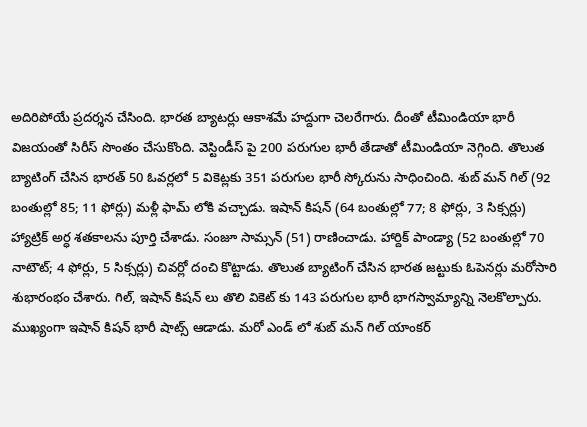అదిరిపోయే ప్రదర్శన చేసింది. భారత బ్యాటర్లు ఆకాశమే హద్దుగా చెలరేగారు. దీంతో టీమిండియా భారీ విజయంతో సిరీస్ సొంతం చేసుకొంది. వెస్టిండీస్ పై 200 పరుగుల భారీ తేడాతో టీమిండియా నెగ్గింది. తొలుత బ్యాటింగ్ చేసిన భారత్ 50 ఓవర్లలో 5 వికెట్లకు 351 పరుగుల భారీ స్కోరును సాధించింది. శుబ్ మన్ గిల్ (92 బంతుల్లో 85; 11 ఫోర్లు) మళ్లీ ఫామ్ లోకి వచ్చాడు. ఇషాన్ కిషన్ (64 బంతుల్లో 77; 8 ఫోర్లు, 3 సిక్సర్లు) హ్యాట్రిక్ అర్ధ శతకాలను పూర్తి చేశాడు. సంజూ సామ్సన్ (51) రాణించాడు. హార్దిక్ పాండ్యా (52 బంతుల్లో 70 నాటౌట్; 4 ఫోర్లు, 5 సిక్సర్లు) చివర్లో దంచి కొట్టాడు. తొలుత బ్యాటింగ్ చేసిన భారత జట్టుకు ఓపెనర్లు మరోసారి శుభారంభం చేశారు. గిల్, ఇషాన్ కిషన్ లు తొలి వికెట్ కు 143 పరుగుల భారీ భాగస్వామ్యాన్ని నెలకొల్పారు. ముఖ్యంగా ఇషాన్ కిషన్ భారీ షాట్స్ ఆడాడు. మరో ఎండ్ లో శుబ్ మన్ గిల్ యాంకర్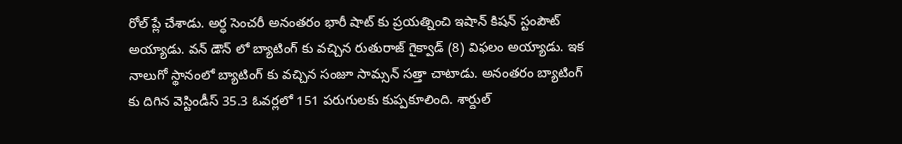రోల్ ప్లే చేశాడు. అర్ధ సెంచరీ అనంతరం భారీ షాట్ కు ప్రయత్నించి ఇషాన్ కిషన్ స్టంపౌట్ అయ్యాడు. వన్ డౌన్ లో బ్యాటింగ్ కు వచ్చిన రుతురాజ్ గైక్వాడ్ (8) విఫలం అయ్యాడు. ఇక నాలుగో స్థానంలో బ్యాటింగ్ కు వచ్చిన సంజూ సామ్సన్ సత్తా చాటాడు. అనంతరం బ్యాటింగ్ కు దిగిన వెస్టిండీస్ 35.3 ఓవర్లలో 151 పరుగులకు కుప్పకూలింది. శార్దుల్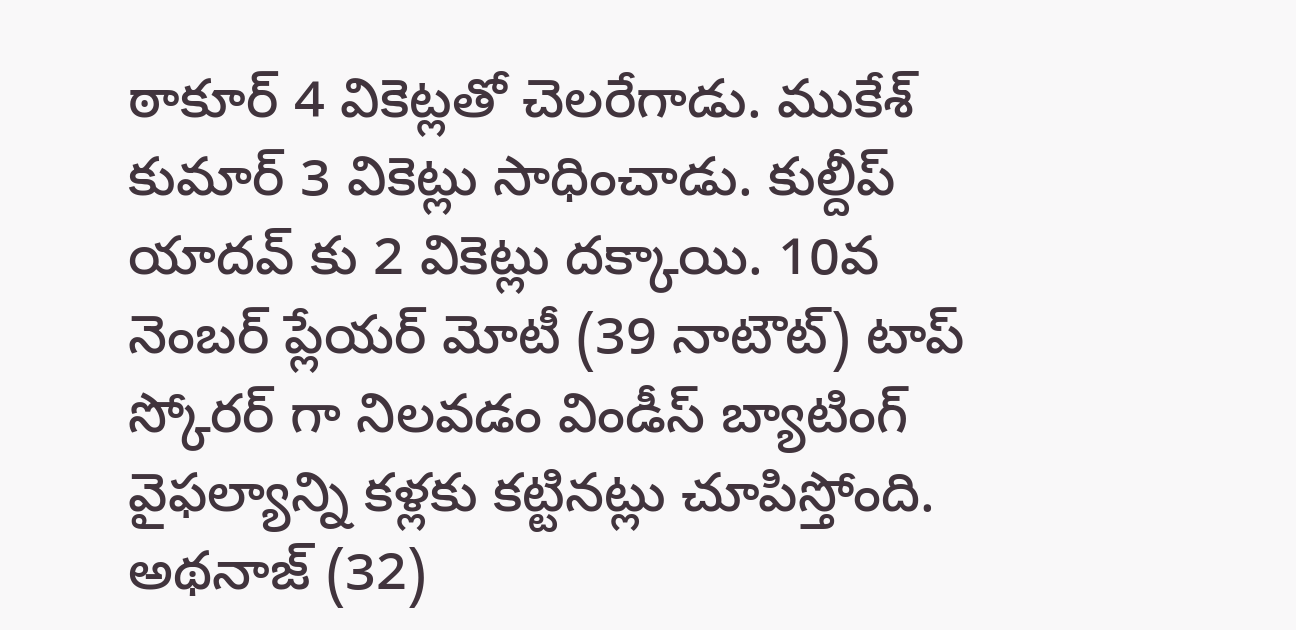ఠాకూర్ 4 వికెట్లతో చెలరేగాడు. ముకేశ్ కుమార్ 3 వికెట్లు సాధించాడు. కుల్దీప్ యాదవ్ కు 2 వికెట్లు దక్కాయి. 10వ నెంబర్ ప్లేయర్ మోటీ (39 నాటౌట్) టాప్ స్కోరర్ గా నిలవడం విండీస్ బ్యాటింగ్ వైఫల్యాన్ని కళ్లకు కట్టినట్లు చూపిస్తోంది. అథనాజ్ (32)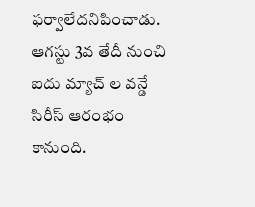ఫర్వాలేదనిపించాడు. ఆగస్టు 3వ తేదీ నుంచి ఐదు మ్యాచ్ ల వన్డే సిరీస్ ఆరంభం కానుంది.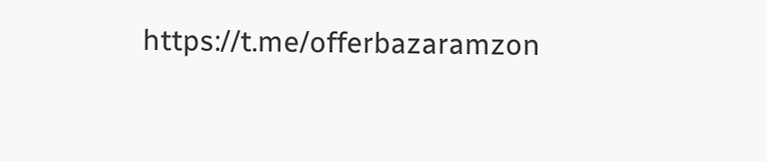https://t.me/offerbazaramzon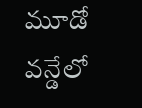మూడో వన్డేలో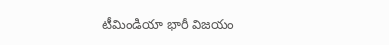టీమిండియా భారీ విజయం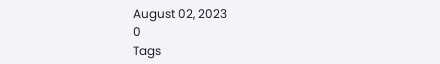August 02, 2023
0
Tags